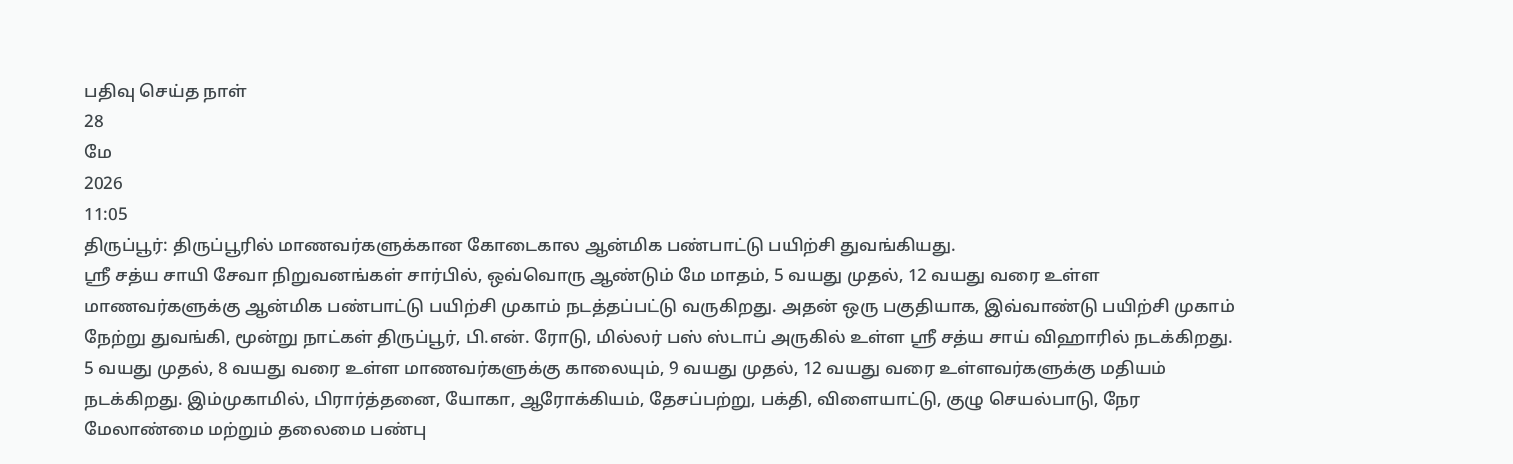பதிவு செய்த நாள்
28
மே
2026
11:05
திருப்பூர்: திருப்பூரில் மாணவர்களுக்கான கோடைகால ஆன்மிக பண்பாட்டு பயிற்சி துவங்கியது.
ஸ்ரீ சத்ய சாயி சேவா நிறுவனங்கள் சார்பில், ஒவ்வொரு ஆண்டும் மே மாதம், 5 வயது முதல், 12 வயது வரை உள்ள மாணவர்களுக்கு ஆன்மிக பண்பாட்டு பயிற்சி முகாம் நடத்தப்பட்டு வருகிறது. அதன் ஒரு பகுதியாக, இவ்வாண்டு பயிற்சி முகாம் நேற்று துவங்கி, மூன்று நாட்கள் திருப்பூர், பி.என். ரோடு, மில்லர் பஸ் ஸ்டாப் அருகில் உள்ள ஸ்ரீ சத்ய சாய் விஹாரில் நடக்கிறது. 5 வயது முதல், 8 வயது வரை உள்ள மாணவர்களுக்கு காலையும், 9 வயது முதல், 12 வயது வரை உள்ளவர்களுக்கு மதியம் நடக்கிறது. இம்முகாமில், பிரார்த்தனை, யோகா, ஆரோக்கியம், தேசப்பற்று, பக்தி, விளையாட்டு, குழு செயல்பாடு, நேர மேலாண்மை மற்றும் தலைமை பண்பு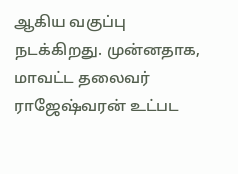ஆகிய வகுப்பு நடக்கிறது. முன்னதாக, மாவட்ட தலைவர் ராஜேஷ்வரன் உட்பட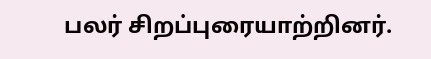பலர் சிறப்புரையாற்றினர்.